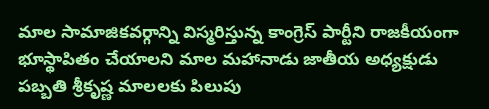మాల సామాజికవర్గాన్ని విస్మరిస్తున్న కాంగ్రెస్ పార్టీని రాజకీయంగా భూస్థాపితం చేయాలని మాల మహానాడు జాతీయ అధ్యక్షుడు పబ్బతి శ్రీకృష్ణ మాలలకు పిలుపు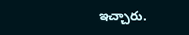ఇచ్చారు.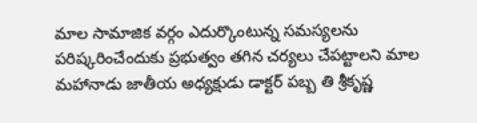మాల సామాజిక వర్గం ఎదుర్కొంటున్న సమస్యలను పరిష్కరించేందుకు ప్రభుత్వం తగిన చర్యలు చేపట్టాలని మాల మహానాడు జాతీయ అధ్యక్షుడు డాక్టర్ పబ్బ తి శ్రీకృష్ణ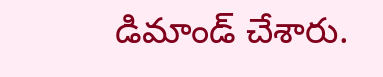డిమాండ్ చేశారు.